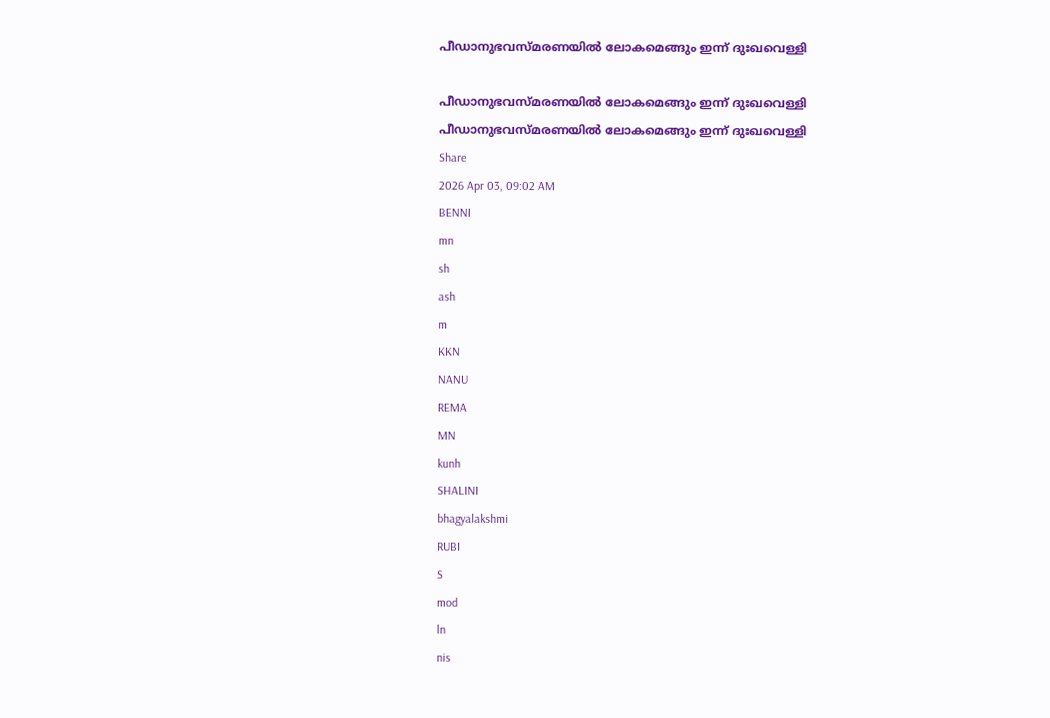പീഡാനുഭവസ്മരണയിൽ ലോകമെങ്ങും ഇന്ന് ദുഃഖവെള്ളി

പീഡാനുഭവസ്മരണയിൽ ലോകമെങ്ങും ഇന്ന് ദുഃഖവെള്ളി
പീഡാനുഭവസ്മരണയിൽ ലോകമെങ്ങും ഇന്ന് ദുഃഖവെള്ളി
Share
2026 Apr 03, 09:02 AM
BENNI
mn
sh
ash
m
KKN
NANU
REMA
MN
kunh
SHALINI
bhagyalakshmi
RUBI
S
mod
ln
nis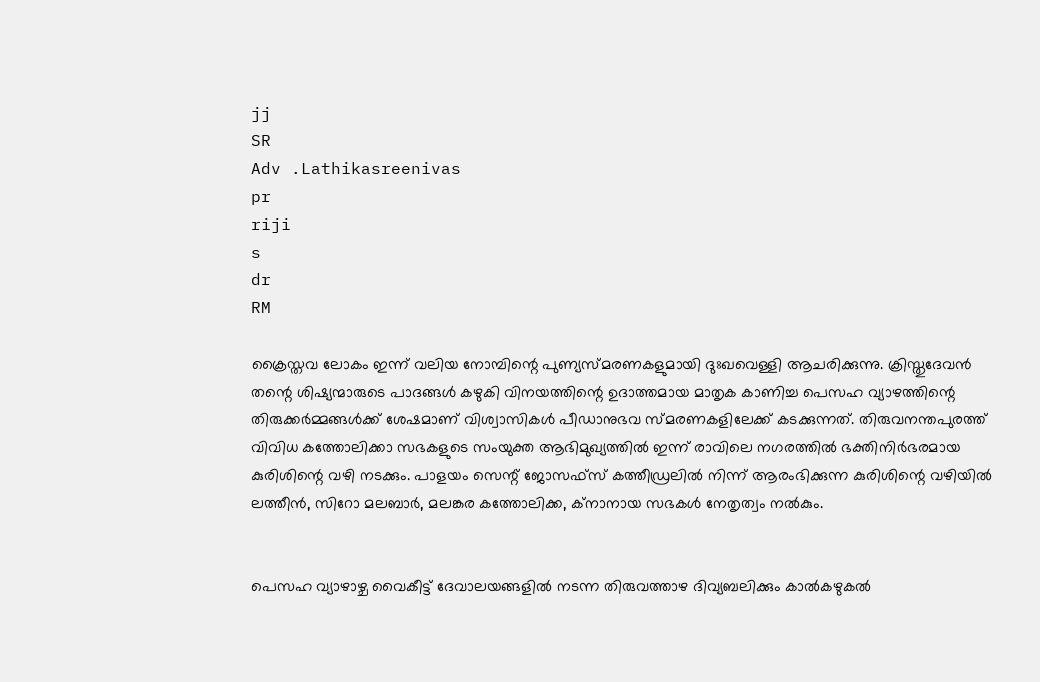jj
SR
Adv .Lathikasreenivas
pr
riji
s
dr
RM

ക്രൈസ്തവ ലോകം ഇന്ന് വലിയ നോമ്പിന്റെ പുണ്യസ്മരണകളുമായി ദുഃഖവെള്ളി ആചരിക്കുന്നു. ക്രിസ്തുദേവൻ തന്റെ ശിഷ്യന്മാരുടെ പാദങ്ങൾ കഴുകി വിനയത്തിന്റെ ഉദാത്തമായ മാതൃക കാണിച്ച പെസഹ വ്യാഴത്തിന്റെ തിരുക്കർമ്മങ്ങൾക്ക് ശേഷമാണ് വിശ്വാസികൾ പീഡാനുഭവ സ്മരണകളിലേക്ക് കടക്കുന്നത്. തിരുവനന്തപുരത്ത് വിവിധ കത്തോലിക്കാ സഭകളുടെ സംയുക്ത ആഭിമുഖ്യത്തിൽ ഇന്ന് രാവിലെ നഗരത്തിൽ ഭക്തിനിർഭരമായ കുരിശിന്റെ വഴി നടക്കും. പാളയം സെന്റ് ജോസഫ്‌സ് കത്തീഡ്രലിൽ നിന്ന് ആരംഭിക്കുന്ന കുരിശിന്റെ വഴിയിൽ ലത്തീൻ, സിറോ മലബാർ, മലങ്കര കത്തോലിക്ക, ക്നാനായ സഭകൾ നേതൃത്വം നൽകും.


പെസഹ വ്യാഴാഴ്ച വൈകീട്ട് ദേവാലയങ്ങളിൽ നടന്ന തിരുവത്താഴ ദിവ്യബലിക്കും കാൽകഴുകൽ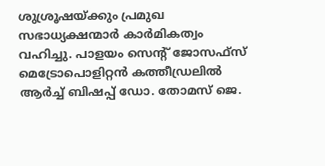ശുശ്രൂഷയ്ക്കും പ്രമുഖ സഭാധ്യക്ഷന്മാർ കാർമികത്വം വഹിച്ചു. പാളയം സെന്റ് ജോസഫ്‌സ് മെട്രോപൊളിറ്റൻ കത്തീഡ്രലിൽ ആർച്ച് ബിഷപ്പ് ഡോ. തോമസ് ജെ.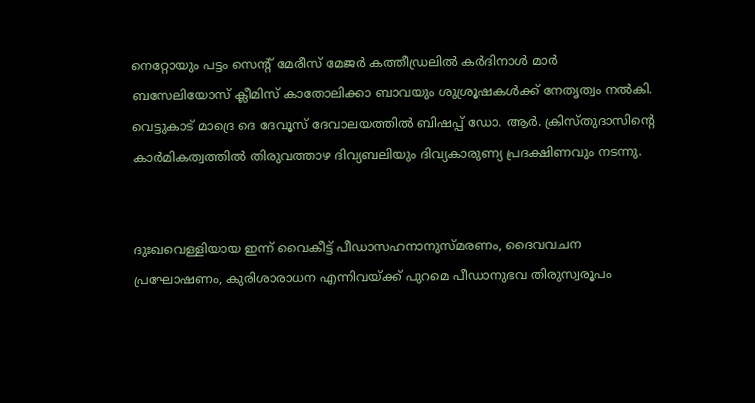നെറ്റോയും പട്ടം സെന്റ് മേരീസ് മേജർ കത്തീഡ്രലിൽ കർദിനാൾ മാർ ബസേലിയോസ് ക്ലീമിസ് കാതോലിക്കാ ബാവയും ശുശ്രൂഷകൾക്ക് നേതൃത്വം നൽകി. വെട്ടുകാട് മാദ്രെ ദെ ദേവൂസ് ദേവാലയത്തിൽ ബിഷപ്പ് ഡോ. ആർ. ക്രിസ്തുദാസിന്റെ കാർമികത്വത്തിൽ തിരുവത്താഴ ദിവ്യബലിയും ദിവ്യകാരുണ്യ പ്രദക്ഷിണവും നടന്നു.


ദുഃഖവെള്ളിയായ ഇന്ന് വൈകീട്ട് പീഡാസഹനാനുസ്മരണം, ദൈവവചന പ്രഘോഷണം, കുരിശാരാധന എന്നിവയ്ക്ക് പുറമെ പീഡാനുഭവ തിരുസ്വരൂപം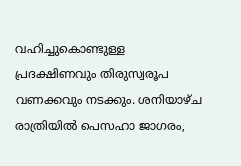വഹിച്ചുകൊണ്ടുള്ള പ്രദക്ഷിണവും തിരുസ്വരൂപ വണക്കവും നടക്കും. ശനിയാഴ്ച രാത്രിയിൽ പെസഹാ ജാഗരം,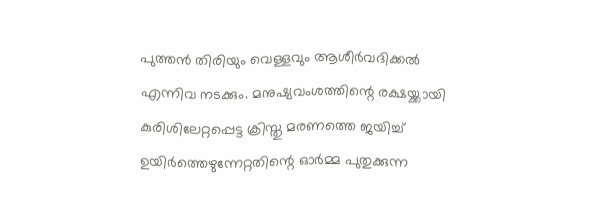പുത്തൻ തിരിയും വെള്ളവും ആശീർവദിക്കൽ എന്നിവ നടക്കും. മനുഷ്യവംശത്തിന്റെ രക്ഷയ്ക്കായി കുരിശിലേറ്റപ്പെട്ട ക്രിസ്തു മരണത്തെ ജയിച്ച് ഉയിർത്തെഴുന്നേറ്റതിന്റെ ഓർമ്മ പുതുക്കുന്ന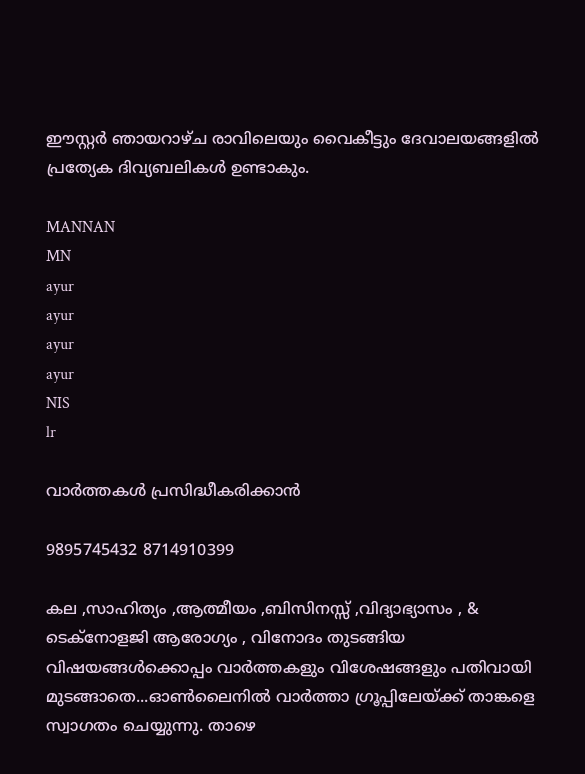ഈസ്റ്റർ ഞായറാഴ്ച രാവിലെയും വൈകീട്ടും ദേവാലയങ്ങളിൽ പ്രത്യേക ദിവ്യബലികൾ ഉണ്ടാകും.

MANNAN
MN
ayur
ayur
ayur
ayur
NIS
lr

വാർത്തകൾ പ്രസിദ്ധീകരിക്കാൻ

9895745432 8714910399

കല ,സാഹിത്യം ,ആത്മീയം ,ബിസിനസ്സ് ,വിദ്യാഭ്യാസം , & ടെക്‌നോളജി ആരോഗ്യം , വിനോദം തുടങ്ങിയ വിഷയങ്ങൾക്കൊപ്പം വാർത്തകളും വിശേഷങ്ങളും പതിവായി മുടങ്ങാതെ...ഓൺലൈനിൽ വാർത്താ ഗ്രൂപ്പിലേയ്ക്ക് താങ്കളെ സ്വാഗതം ചെയ്യുന്നു. താഴെ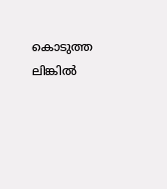കൊടുത്ത ലിങ്കിൽ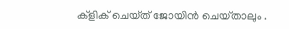ക്ളിക് ചെയ്‌ത്‌ ജോയിൻ ചെയ്‌താലും .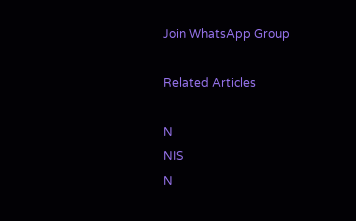Join WhatsApp Group

Related Articles

N
NIS
N